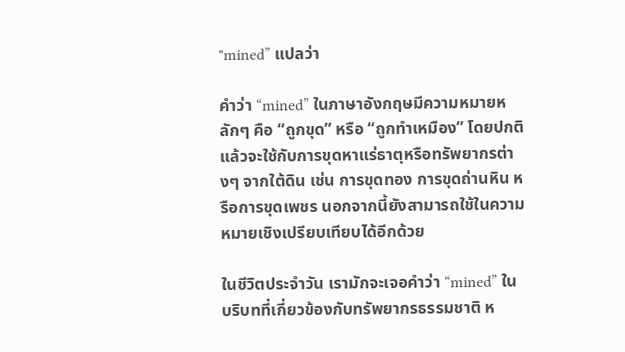"mined” แปลว่า

คำว่า “mined” ในภาษาอังกฤษมีความหมายหลักๆ คือ “ถูกขุด” หรือ “ถูกทำเหมือง” โดยปกติแล้วจะใช้กับการขุดหาแร่ธาตุหรือทรัพยากรต่างๆ จากใต้ดิน เช่น การขุดทอง การขุดถ่านหิน หรือการขุดเพชร นอกจากนี้ยังสามารถใช้ในความหมายเชิงเปรียบเทียบได้อีกด้วย

ในชีวิตประจำวัน เรามักจะเจอคำว่า “mined” ในบริบทที่เกี่ยวข้องกับทรัพยากรธรรมชาติ ห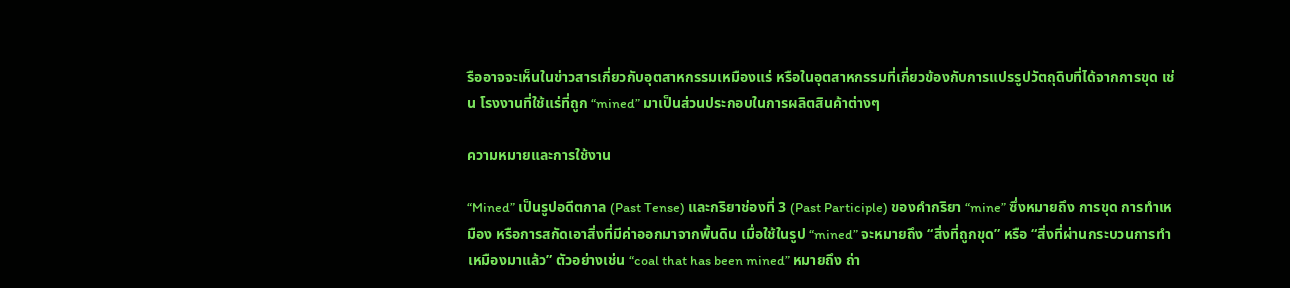รืออาจจะเห็นในข่าวสารเกี่ยวกับอุตสาหกรรมเหมืองแร่ หรือในอุตสาหกรรมที่เกี่ยวข้องกับการแปรรูปวัตถุดิบที่ได้จากการขุด เช่น โรงงานที่ใช้แร่ที่ถูก “mined” มาเป็นส่วนประกอบในการผลิตสินค้าต่างๆ

ความหมายและการใช้งาน

“Mined” เป็นรูปอดีตกาล (Past Tense) และกริยาช่องที่ 3 (Past Participle) ของคำกริยา “mine” ซึ่งหมายถึง การขุด การทำเหมือง หรือการสกัดเอาสิ่งที่มีค่าออกมาจากพื้นดิน เมื่อใช้ในรูป “mined” จะหมายถึง “สิ่งที่ถูกขุด” หรือ “สิ่งที่ผ่านกระบวนการทำเหมืองมาแล้ว” ตัวอย่างเช่น “coal that has been mined” หมายถึง ถ่า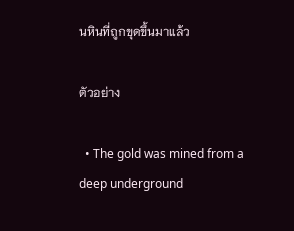นหินที่ถูกขุดขึ้นมาแล้ว

ตัวอย่าง

  • The gold was mined from a deep underground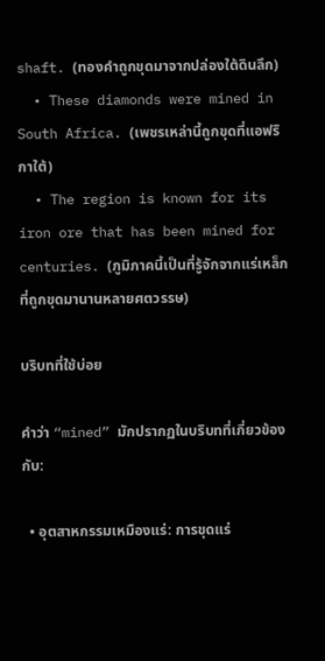shaft. (ทองคำถูกขุดมาจากปล่องใต้ดินลึก)
  • These diamonds were mined in South Africa. (เพชรเหล่านี้ถูกขุดที่แอฟริกาใต้)
  • The region is known for its iron ore that has been mined for centuries. (ภูมิภาคนี้เป็นที่รู้จักจากแร่เหล็กที่ถูกขุดมานานหลายศตวรรษ)

บริบทที่ใช้บ่อย

คำว่า “mined” มักปรากฏในบริบทที่เกี่ยวข้องกับ:

  • อุตสาหกรรมเหมืองแร่: การขุดแร่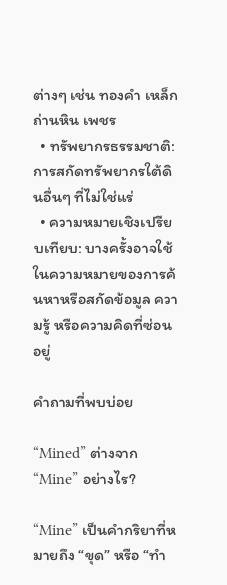ต่างๆ เช่น ทองคำ เหล็ก ถ่านหิน เพชร
  • ทรัพยากรธรรมชาติ: การสกัดทรัพยากรใต้ดินอื่นๆ ที่ไม่ใช่แร่
  • ความหมายเชิงเปรียบเทียบ: บางครั้งอาจใช้ในความหมายของการค้นหาหรือสกัดข้อมูล ความรู้ หรือความคิดที่ซ่อนอยู่

คำถามที่พบบ่อย

“Mined” ต่างจาก “Mine” อย่างไร?

“Mine” เป็นคำกริยาที่หมายถึง “ขุด” หรือ “ทำ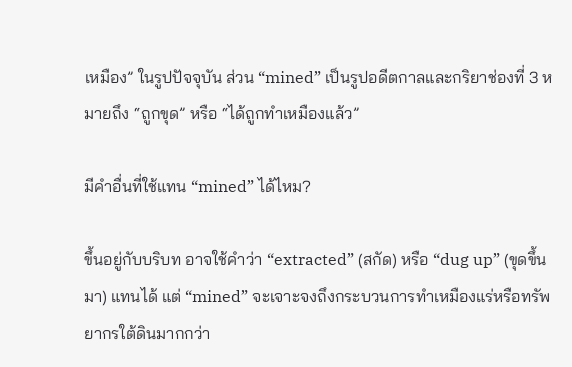เหมือง” ในรูปปัจจุบัน ส่วน “mined” เป็นรูปอดีตกาลและกริยาช่องที่ 3 หมายถึง “ถูกขุด” หรือ “ได้ถูกทำเหมืองแล้ว”

มีคำอื่นที่ใช้แทน “mined” ได้ไหม?

ขึ้นอยู่กับบริบท อาจใช้คำว่า “extracted” (สกัด) หรือ “dug up” (ขุดขึ้นมา) แทนได้ แต่ “mined” จะเจาะจงถึงกระบวนการทำเหมืองแร่หรือทรัพยากรใต้ดินมากกว่า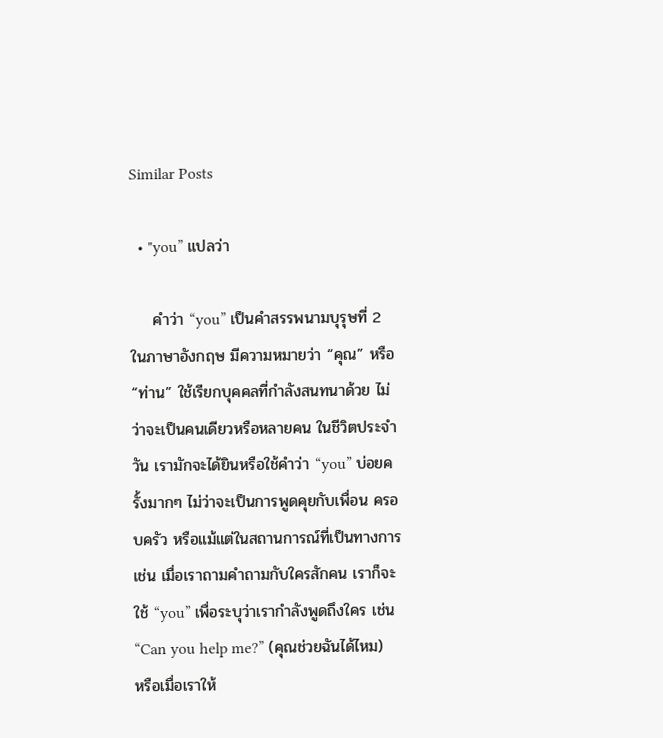Similar Posts

  • "you” แปลว่า

    คำว่า “you” เป็นคำสรรพนามบุรุษที่ 2 ในภาษาอังกฤษ มีความหมายว่า “คุณ” หรือ “ท่าน” ใช้เรียกบุคคลที่กำลังสนทนาด้วย ไม่ว่าจะเป็นคนเดียวหรือหลายคน ในชีวิตประจำวัน เรามักจะได้ยินหรือใช้คำว่า “you” บ่อยครั้งมากๆ ไม่ว่าจะเป็นการพูดคุยกับเพื่อน ครอบครัว หรือแม้แต่ในสถานการณ์ที่เป็นทางการ เช่น เมื่อเราถามคำถามกับใครสักคน เราก็จะใช้ “you” เพื่อระบุว่าเรากำลังพูดถึงใคร เช่น “Can you help me?” (คุณช่วยฉันได้ไหม) หรือเมื่อเราให้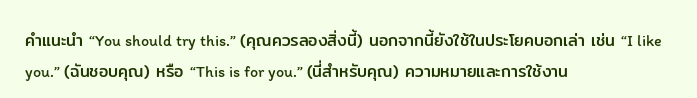คำแนะนำ “You should try this.” (คุณควรลองสิ่งนี้) นอกจากนี้ยังใช้ในประโยคบอกเล่า เช่น “I like you.” (ฉันชอบคุณ) หรือ “This is for you.” (นี่สำหรับคุณ) ความหมายและการใช้งาน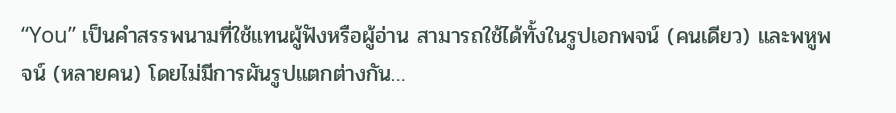“You” เป็นคำสรรพนามที่ใช้แทนผู้ฟังหรือผู้อ่าน สามารถใช้ได้ทั้งในรูปเอกพจน์ (คนเดียว) และพหูพจน์ (หลายคน) โดยไม่มีการผันรูปแตกต่างกัน…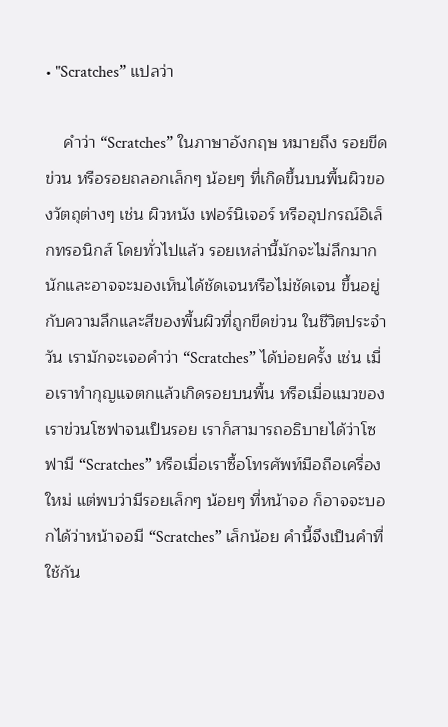• "Scratches” แปลว่า

    คำว่า “Scratches” ในภาษาอังกฤษ หมายถึง รอยขีดข่วน หรือรอยถลอกเล็กๆ น้อยๆ ที่เกิดขึ้นบนพื้นผิวของวัตถุต่างๆ เช่น ผิวหนัง เฟอร์นิเจอร์ หรืออุปกรณ์อิเล็กทรอนิกส์ โดยทั่วไปแล้ว รอยเหล่านี้มักจะไม่ลึกมากนักและอาจจะมองเห็นได้ชัดเจนหรือไม่ชัดเจน ขึ้นอยู่กับความลึกและสีของพื้นผิวที่ถูกขีดข่วน ในชีวิตประจำวัน เรามักจะเจอคำว่า “Scratches” ได้บ่อยครั้ง เช่น เมื่อเราทำกุญแจตกแล้วเกิดรอยบนพื้น หรือเมื่อแมวของเราข่วนโซฟาจนเป็นรอย เราก็สามารถอธิบายได้ว่าโซฟามี “Scratches” หรือเมื่อเราซื้อโทรศัพท์มือถือเครื่องใหม่ แต่พบว่ามีรอยเล็กๆ น้อยๆ ที่หน้าจอ ก็อาจจะบอกได้ว่าหน้าจอมี “Scratches” เล็กน้อย คำนี้จึงเป็นคำที่ใช้กัน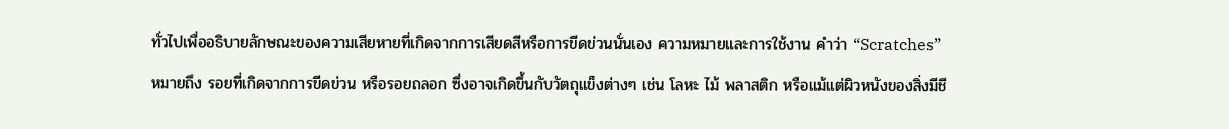ทั่วไปเพื่ออธิบายลักษณะของความเสียหายที่เกิดจากการเสียดสีหรือการขีดข่วนนั่นเอง ความหมายและการใช้งาน คำว่า “Scratches” หมายถึง รอยที่เกิดจากการขีดข่วน หรือรอยถลอก ซึ่งอาจเกิดขึ้นกับวัตถุแข็งต่างๆ เช่น โลหะ ไม้ พลาสติก หรือแม้แต่ผิวหนังของสิ่งมีชี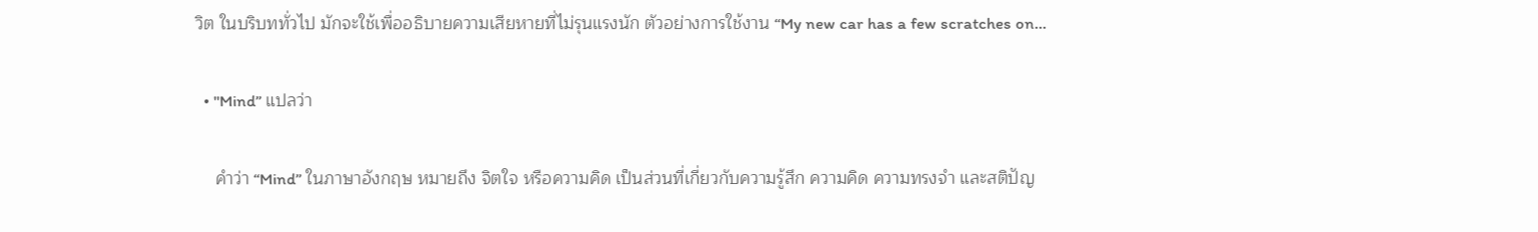วิต ในบริบททั่วไป มักจะใช้เพื่ออธิบายความเสียหายที่ไม่รุนแรงนัก ตัวอย่างการใช้งาน “My new car has a few scratches on…

  • "Mind” แปลว่า

    คำว่า “Mind” ในภาษาอังกฤษ หมายถึง จิตใจ หรือความคิด เป็นส่วนที่เกี่ยวกับความรู้สึก ความคิด ความทรงจำ และสติปัญ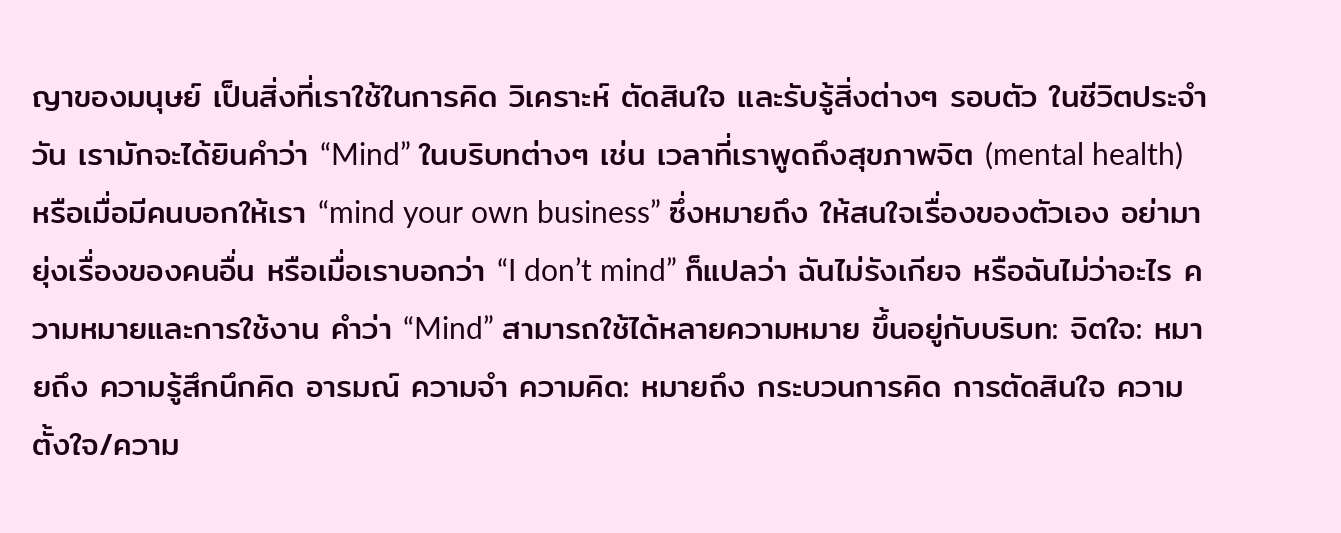ญาของมนุษย์ เป็นสิ่งที่เราใช้ในการคิด วิเคราะห์ ตัดสินใจ และรับรู้สิ่งต่างๆ รอบตัว ในชีวิตประจำวัน เรามักจะได้ยินคำว่า “Mind” ในบริบทต่างๆ เช่น เวลาที่เราพูดถึงสุขภาพจิต (mental health) หรือเมื่อมีคนบอกให้เรา “mind your own business” ซึ่งหมายถึง ให้สนใจเรื่องของตัวเอง อย่ามายุ่งเรื่องของคนอื่น หรือเมื่อเราบอกว่า “I don’t mind” ก็แปลว่า ฉันไม่รังเกียจ หรือฉันไม่ว่าอะไร ความหมายและการใช้งาน คำว่า “Mind” สามารถใช้ได้หลายความหมาย ขึ้นอยู่กับบริบท: จิตใจ: หมายถึง ความรู้สึกนึกคิด อารมณ์ ความจำ ความคิด: หมายถึง กระบวนการคิด การตัดสินใจ ความตั้งใจ/ความ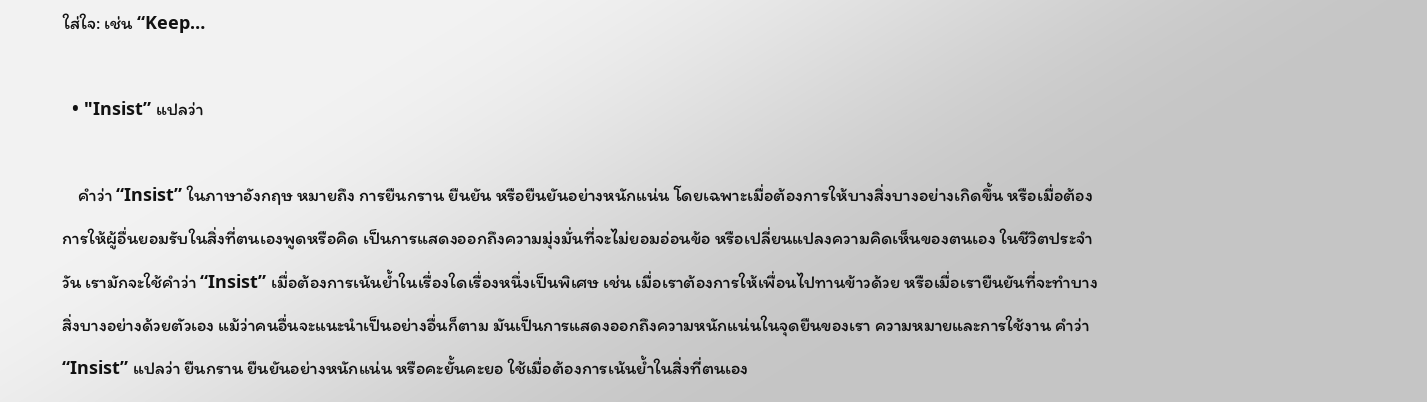ใส่ใจ: เช่น “Keep…

  • "Insist” แปลว่า

    คำว่า “Insist” ในภาษาอังกฤษ หมายถึง การยืนกราน ยืนยัน หรือยืนยันอย่างหนักแน่น โดยเฉพาะเมื่อต้องการให้บางสิ่งบางอย่างเกิดขึ้น หรือเมื่อต้องการให้ผู้อื่นยอมรับในสิ่งที่ตนเองพูดหรือคิด เป็นการแสดงออกถึงความมุ่งมั่นที่จะไม่ยอมอ่อนข้อ หรือเปลี่ยนแปลงความคิดเห็นของตนเอง ในชีวิตประจำวัน เรามักจะใช้คำว่า “Insist” เมื่อต้องการเน้นย้ำในเรื่องใดเรื่องหนึ่งเป็นพิเศษ เช่น เมื่อเราต้องการให้เพื่อนไปทานข้าวด้วย หรือเมื่อเรายืนยันที่จะทำบางสิ่งบางอย่างด้วยตัวเอง แม้ว่าคนอื่นจะแนะนำเป็นอย่างอื่นก็ตาม มันเป็นการแสดงออกถึงความหนักแน่นในจุดยืนของเรา ความหมายและการใช้งาน คำว่า “Insist” แปลว่า ยืนกราน ยืนยันอย่างหนักแน่น หรือคะยั้นคะยอ ใช้เมื่อต้องการเน้นย้ำในสิ่งที่ตนเอง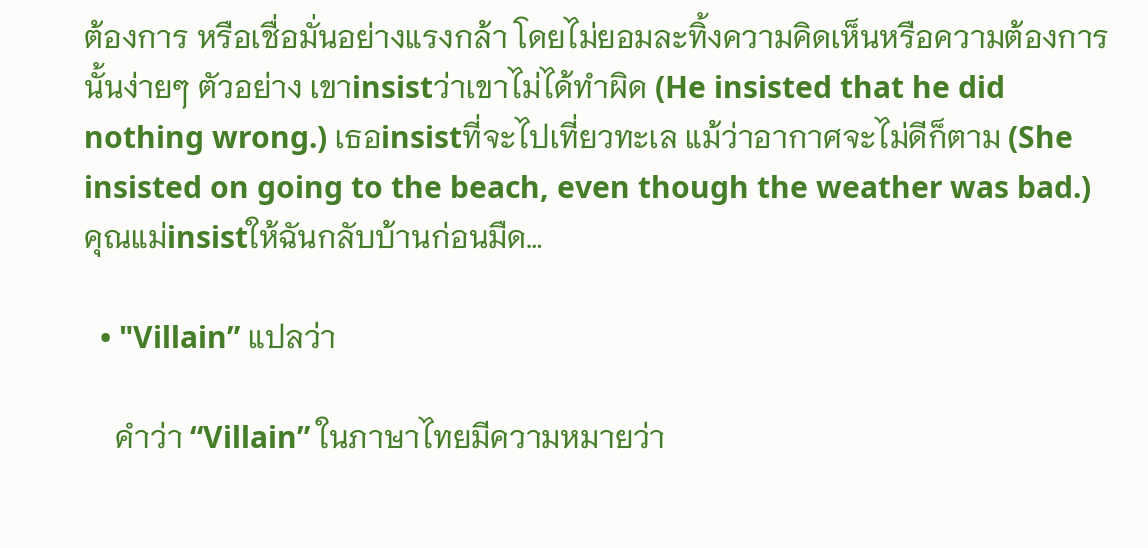ต้องการ หรือเชื่อมั่นอย่างแรงกล้า โดยไม่ยอมละทิ้งความคิดเห็นหรือความต้องการนั้นง่ายๆ ตัวอย่าง เขาinsistว่าเขาไม่ได้ทำผิด (He insisted that he did nothing wrong.) เธอinsistที่จะไปเที่ยวทะเล แม้ว่าอากาศจะไม่ดีก็ตาม (She insisted on going to the beach, even though the weather was bad.) คุณแม่insistให้ฉันกลับบ้านก่อนมืด…

  • "Villain” แปลว่า

    คำว่า “Villain” ในภาษาไทยมีความหมายว่า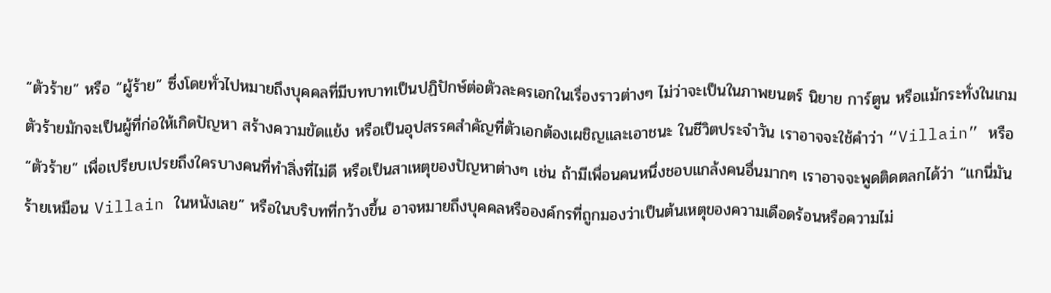“ตัวร้าย” หรือ “ผู้ร้าย” ซึ่งโดยทั่วไปหมายถึงบุคคลที่มีบทบาทเป็นปฏิปักษ์ต่อตัวละครเอกในเรื่องราวต่างๆ ไม่ว่าจะเป็นในภาพยนตร์ นิยาย การ์ตูน หรือแม้กระทั่งในเกม ตัวร้ายมักจะเป็นผู้ที่ก่อให้เกิดปัญหา สร้างความขัดแย้ง หรือเป็นอุปสรรคสำคัญที่ตัวเอกต้องเผชิญและเอาชนะ ในชีวิตประจำวัน เราอาจจะใช้คำว่า “Villain” หรือ “ตัวร้าย” เพื่อเปรียบเปรยถึงใครบางคนที่ทำสิ่งที่ไม่ดี หรือเป็นสาเหตุของปัญหาต่างๆ เช่น ถ้ามีเพื่อนคนหนึ่งชอบแกล้งคนอื่นมากๆ เราอาจจะพูดติดตลกได้ว่า “แกนี่มันร้ายเหมือน Villain ในหนังเลย” หรือในบริบทที่กว้างขึ้น อาจหมายถึงบุคคลหรือองค์กรที่ถูกมองว่าเป็นต้นเหตุของความเดือดร้อนหรือความไม่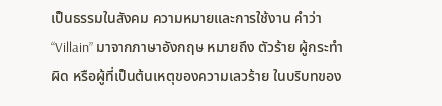เป็นธรรมในสังคม ความหมายและการใช้งาน คำว่า “Villain” มาจากภาษาอังกฤษ หมายถึง ตัวร้าย ผู้กระทำผิด หรือผู้ที่เป็นต้นเหตุของความเลวร้าย ในบริบทของ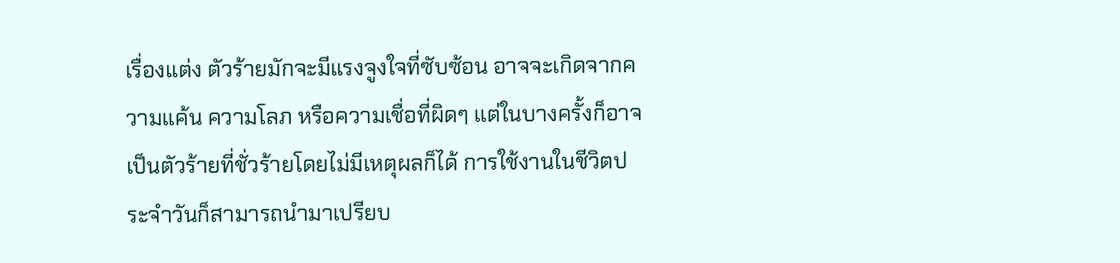เรื่องแต่ง ตัวร้ายมักจะมีแรงจูงใจที่ซับซ้อน อาจจะเกิดจากความแค้น ความโลภ หรือความเชื่อที่ผิดๆ แต่ในบางครั้งก็อาจเป็นตัวร้ายที่ชั่วร้ายโดยไม่มีเหตุผลก็ได้ การใช้งานในชีวิตประจำวันก็สามารถนำมาเปรียบ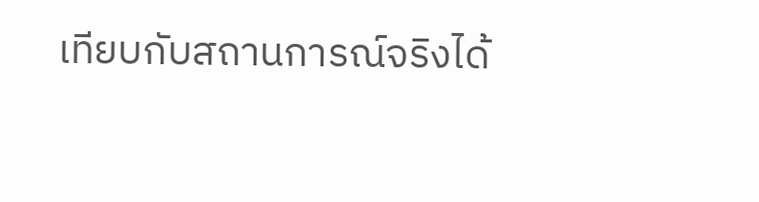เทียบกับสถานการณ์จริงได้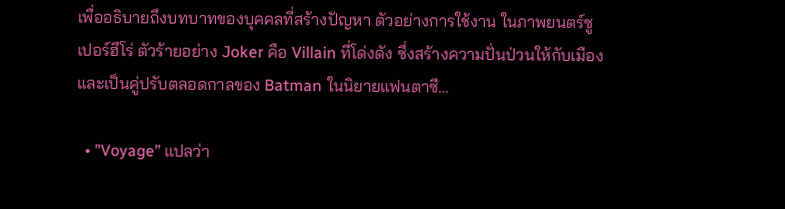เพื่ออธิบายถึงบทบาทของบุคคลที่สร้างปัญหา ตัวอย่างการใช้งาน ในภาพยนตร์ซูเปอร์ฮีโร่ ตัวร้ายอย่าง Joker คือ Villain ที่โด่งดัง ซึ่งสร้างความปั่นป่วนให้กับเมืองและเป็นคู่ปรับตลอดกาลของ Batman ในนิยายแฟนตาซี…

  • "Voyage” แปลว่า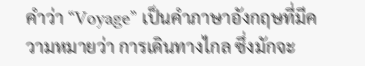คำว่า “Voyage” เป็นคำภาษาอังกฤษที่มีความหมายว่า การเดินทางไกล ซึ่งมักจะ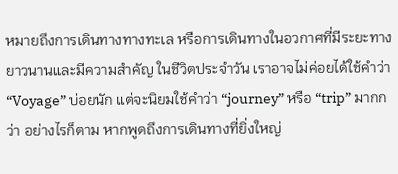หมายถึงการเดินทางทางทะเล หรือการเดินทางในอวกาศที่มีระยะทางยาวนานและมีความสำคัญ ในชีวิตประจำวัน เราอาจไม่ค่อยได้ใช้คำว่า “Voyage” บ่อยนัก แต่จะนิยมใช้คำว่า “journey” หรือ “trip” มากกว่า อย่างไรก็ตาม หากพูดถึงการเดินทางที่ยิ่งใหญ่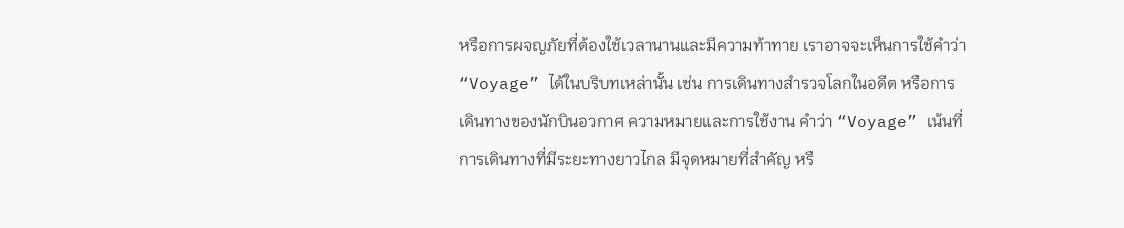หรือการผจญภัยที่ต้องใช้เวลานานและมีความท้าทาย เราอาจจะเห็นการใช้คำว่า “Voyage” ได้ในบริบทเหล่านั้น เช่น การเดินทางสำรวจโลกในอดีต หรือการเดินทางของนักบินอวกาศ ความหมายและการใช้งาน คำว่า “Voyage” เน้นที่การเดินทางที่มีระยะทางยาวไกล มีจุดหมายที่สำคัญ หรื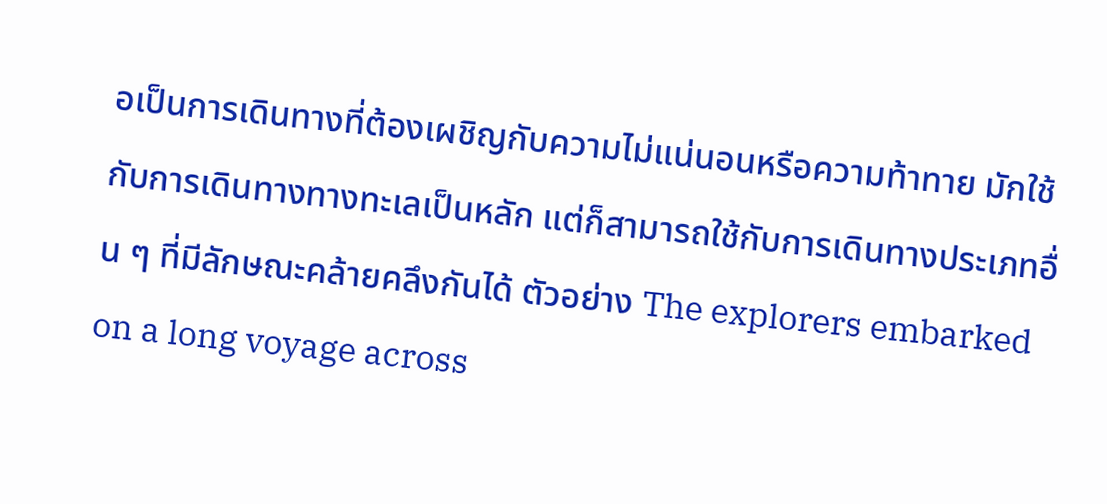อเป็นการเดินทางที่ต้องเผชิญกับความไม่แน่นอนหรือความท้าทาย มักใช้กับการเดินทางทางทะเลเป็นหลัก แต่ก็สามารถใช้กับการเดินทางประเภทอื่น ๆ ที่มีลักษณะคล้ายคลึงกันได้ ตัวอย่าง The explorers embarked on a long voyage across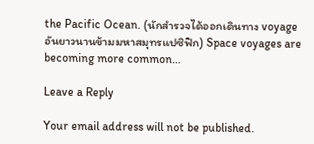the Pacific Ocean. (นักสำรวจได้ออกเดินทาง voyage อันยาวนานข้ามมหาสมุทรแปซิฟิก) Space voyages are becoming more common…

Leave a Reply

Your email address will not be published.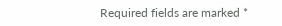Required fields are marked *